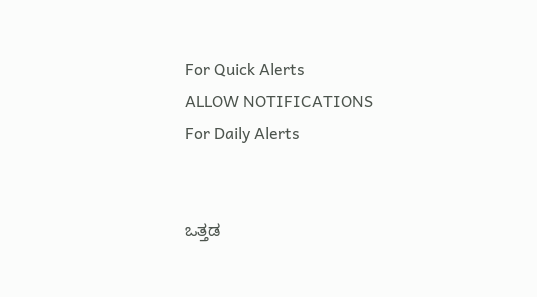For Quick Alerts
ALLOW NOTIFICATIONS
For Daily Alerts


ಒತ್ತಡ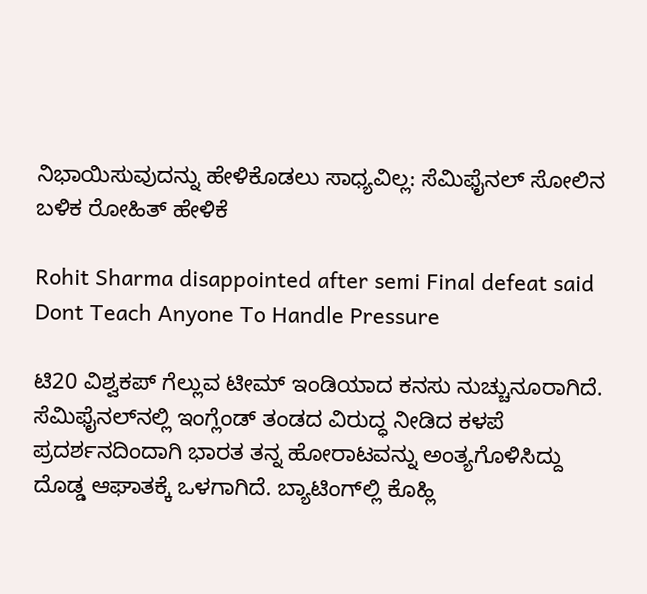ನಿಭಾಯಿಸುವುದನ್ನು ಹೇಳಿಕೊಡಲು ಸಾಧ್ಯವಿಲ್ಲ: ಸೆಮಿಫೈನಲ್ ಸೋಲಿನ ಬಳಿಕ ರೋಹಿತ್ ಹೇಳಿಕೆ

Rohit Sharma disappointed after semi Final defeat said Dont Teach Anyone To Handle Pressure

ಟಿ20 ವಿಶ್ವಕಪ್ ಗೆಲ್ಲುವ ಟೀಮ್ ಇಂಡಿಯಾದ ಕನಸು ನುಚ್ಚುನೂರಾಗಿದೆ. ಸೆಮಿಫೈನಲ್‌ನಲ್ಲಿ ಇಂಗ್ಲೆಂಡ್ ತಂಡದ ವಿರುದ್ಧ ನೀಡಿದ ಕಳಪೆ ಪ್ರದರ್ಶನದಿಂದಾಗಿ ಭಾರತ ತನ್ನ ಹೋರಾಟವನ್ನು ಅಂತ್ಯಗೊಳಿಸಿದ್ದು ದೊಡ್ಡ ಆಘಾತಕ್ಕೆ ಒಳಗಾಗಿದೆ. ಬ್ಯಾಟಿಂಗ್‌ಲ್ಲಿ ಕೊಹ್ಲಿ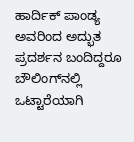ಹಾರ್ದಿಕ್ ಪಾಂಡ್ಯ ಅವರಿಂದ ಅದ್ಭುತ ಪ್ರದರ್ಶನ ಬಂದಿದ್ದರೂ ಬೌಲಿಂಗ್‌ನಲ್ಲಿ ಒಟ್ಟಾರೆಯಾಗಿ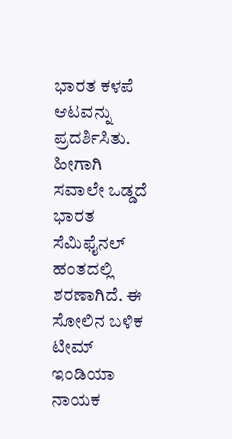ಭಾರತ ಕಳಪೆ ಆಟವನ್ನು ಪ್ರದರ್ಶಿಸಿತು. ಹೀಗಾಗಿ ಸವಾಲೇ ಒಡ್ಡದೆ ಭಾರತ ಸೆಮಿಫೈನಲ್ ಹಂತದಲ್ಲಿ ಶರಣಾಗಿದೆ. ಈ ಸೋಲಿನ ಬಳಿಕ ಟೀಮ್ ಇಂಡಿಯಾ ನಾಯಕ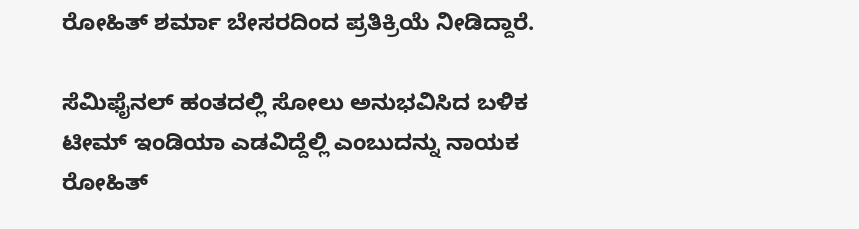ರೋಹಿತ್ ಶರ್ಮಾ ಬೇಸರದಿಂದ ಪ್ರತಿಕ್ರಿಯೆ ನೀಡಿದ್ದಾರೆ.

ಸೆಮಿಫೈನಲ್ ಹಂತದಲ್ಲಿ ಸೋಲು ಅನುಭವಿಸಿದ ಬಳಿಕ ಟೀಮ್ ಇಂಡಿಯಾ ಎಡವಿದ್ದೆಲ್ಲಿ ಎಂಬುದನ್ನು ನಾಯಕ ರೋಹಿತ್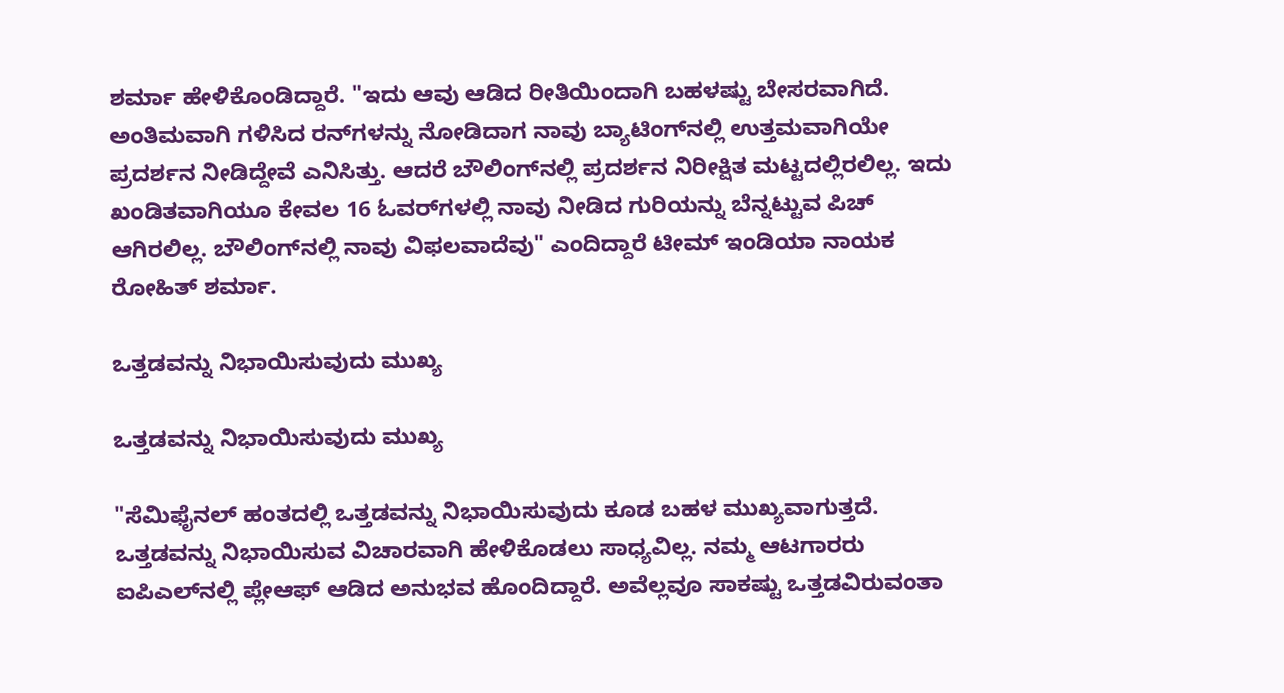ಶರ್ಮಾ ಹೇಳಿಕೊಂಡಿದ್ದಾರೆ. "ಇದು ಆವು ಆಡಿದ ರೀತಿಯಿಂದಾಗಿ ಬಹಳಷ್ಟು ಬೇಸರವಾಗಿದೆ. ಅಂತಿಮವಾಗಿ ಗಳಿಸಿದ ರನ್‌ಗಳನ್ನು ನೋಡಿದಾಗ ನಾವು ಬ್ಯಾಟಿಂಗ್‌ನಲ್ಲಿ ಉತ್ತಮವಾಗಿಯೇ ಪ್ರದರ್ಶನ ನೀಡಿದ್ದೇವೆ ಎನಿಸಿತ್ತು. ಆದರೆ ಬೌಲಿಂಗ್‌ನಲ್ಲಿ ಪ್ರದರ್ಶನ ನಿರೀಕ್ಷಿತ ಮಟ್ಟದಲ್ಲಿರಲಿಲ್ಲ. ಇದು ಖಂಡಿತವಾಗಿಯೂ ಕೇವಲ 16 ಓವರ್‌ಗಳಲ್ಲಿ ನಾವು ನೀಡಿದ ಗುರಿಯನ್ನು ಬೆನ್ನಟ್ಟುವ ಪಿಚ್ ಆಗಿರಲಿಲ್ಲ. ಬೌಲಿಂಗ್‌ನಲ್ಲಿ ನಾವು ವಿಫಲವಾದೆವು" ಎಂದಿದ್ದಾರೆ ಟೀಮ್ ಇಂಡಿಯಾ ನಾಯಕ ರೋಹಿತ್ ಶರ್ಮಾ.

ಒತ್ತಡವನ್ನು ನಿಭಾಯಿಸುವುದು ಮುಖ್ಯ

ಒತ್ತಡವನ್ನು ನಿಭಾಯಿಸುವುದು ಮುಖ್ಯ

"ಸೆಮಿಫೈನಲ್‌ ಹಂತದಲ್ಲಿ ಒತ್ತಡವನ್ನು ನಿಭಾಯಿಸುವುದು ಕೂಡ ಬಹಳ ಮುಖ್ಯವಾಗುತ್ತದೆ. ಒತ್ತಡವನ್ನು ನಿಭಾಯಿಸುವ ವಿಚಾರವಾಗಿ ಹೇಳಿಕೊಡಲು ಸಾಧ್ಯವಿಲ್ಲ. ನಮ್ಮ ಆಟಗಾರರು ಐಪಿಎಲ್‌ನಲ್ಲಿ ಪ್ಲೇಆಫ್ ಆಡಿದ ಅನುಭವ ಹೊಂದಿದ್ದಾರೆ. ಅವೆಲ್ಲವೂ ಸಾಕಷ್ಟು ಒತ್ತಡವಿರುವಂತಾ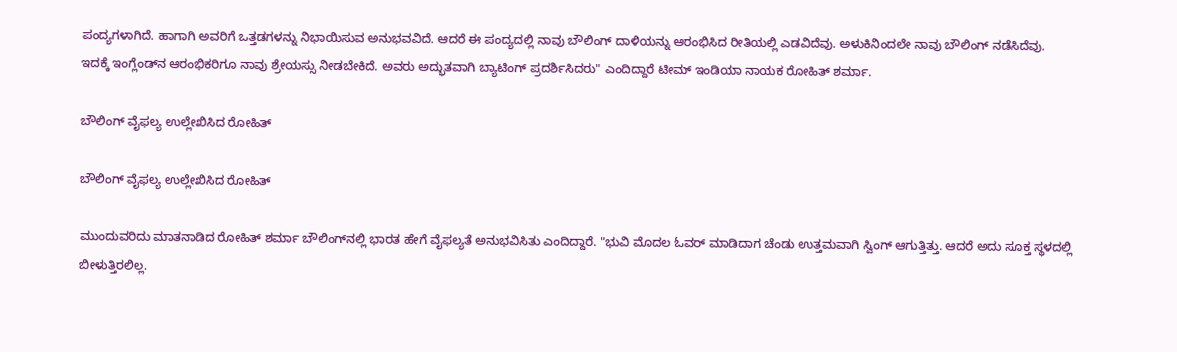ಪಂದ್ಯಗಳಾಗಿದೆ. ಹಾಗಾಗಿ ಅವರಿಗೆ ಒತ್ತಡಗಳನ್ನು ನಿಭಾಯಿಸುವ ಅನುಭವವಿದೆ. ಆದರೆ ಈ ಪಂದ್ಯದಲ್ಲಿ ನಾವು ಬೌಲಿಂಗ್ ದಾಳಿಯನ್ನು ಆರಂಭಿಸಿದ ರೀತಿಯಲ್ಲಿ ಎಡವಿದೆವು. ಅಳುಕಿನಿಂದಲೇ ನಾವು ಬೌಲಿಂಗ್ ನಡೆಸಿದೆವು. ಇದಕ್ಕೆ ಇಂಗ್ಲೆಂಡ್‌ನ ಆರಂಭಿಕರಿಗೂ ನಾವು ಶ್ರೇಯಸ್ಸು ನೀಡಬೇಕಿದೆ. ಅವರು ಅದ್ಭುತವಾಗಿ ಬ್ಯಾಟಿಂಗ್ ಪ್ರದರ್ಶಿಸಿದರು" ಎಂದಿದ್ದಾರೆ ಟೀಮ್ ಇಂಡಿಯಾ ನಾಯಕ ರೋಹಿತ್ ಶರ್ಮಾ.

ಬೌಲಿಂಗ್ ವೈಫಲ್ಯ ಉಲ್ಲೇಖಿಸಿದ ರೋಹಿತ್

ಬೌಲಿಂಗ್ ವೈಫಲ್ಯ ಉಲ್ಲೇಖಿಸಿದ ರೋಹಿತ್

ಮುಂದುವರಿದು ಮಾತನಾಡಿದ ರೋಹಿತ್ ಶರ್ಮಾ ಬೌಲಿಂಗ್‌ನಲ್ಲಿ ಭಾರತ ಹೇಗೆ ವೈಫಲ್ಯತೆ ಅನುಭವಿಸಿತು ಎಂದಿದ್ದಾರೆ. "ಭುವಿ ಮೊದಲ ಓವರ್ ಮಾಡಿದಾಗ ಚೆಂಡು ಉತ್ತಮವಾಗಿ ಸ್ವಿಂಗ್ ಆಗುತ್ತಿತ್ತು. ಆದರೆ ಅದು ಸೂಕ್ತ ಸ್ಥಳದಲ್ಲಿ ಬೀಳುತ್ತಿರಲಿಲ್ಲ.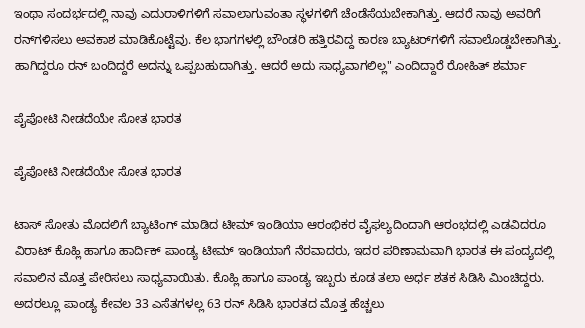ಇಂಥಾ ಸಂದರ್ಭದಲ್ಲಿ ನಾವು ಎದುರಾಳಿಗಳಿಗೆ ಸವಾಲಾಗುವಂತಾ ಸ್ಥಳಗಳಿಗೆ ಚೆಂಡೆಸೆಯಬೇಕಾಗಿತ್ತು. ಆದರೆ ನಾವು ಅವರಿಗೆ ರನ್‌ಗಳಿಸಲು ಅವಕಾಶ ಮಾಡಿಕೊಟ್ಟೆವು. ಕೆಲ ಭಾಗಗಳಲ್ಲಿ ಬೌಂಡರಿ ಹತ್ತಿರವಿದ್ದ ಕಾರಣ ಬ್ಯಾಟರ್‌ಗಳಿಗೆ ಸವಾಲೊಡ್ಡಬೇಕಾಗಿತ್ತು. ಹಾಗಿದ್ದರೂ ರನ್ ಬಂದಿದ್ದರೆ ಅದನ್ನು ಒಪ್ಪಬಹುದಾಗಿತ್ತು. ಆದರೆ ಅದು ಸಾಧ್ಯವಾಗಲಿಲ್ಲ" ಎಂದಿದ್ದಾರೆ ರೋಹಿತ್ ಶರ್ಮಾ

ಪೈಪೋಟಿ ನೀಡದೆಯೇ ಸೋತ ಭಾರತ

ಪೈಪೋಟಿ ನೀಡದೆಯೇ ಸೋತ ಭಾರತ

ಟಾಸ್ ಸೋತು ಮೊದಲಿಗೆ ಬ್ಯಾಟಿಂಗ್ ಮಾಡಿದ ಟೀಮ್ ಇಂಡಿಯಾ ಆರಂಭಿಕರ ವೈಫಲ್ಯದಿಂದಾಗಿ ಆರಂಭದಲ್ಲಿ ಎಡವಿದರೂ ವಿರಾಟ್ ಕೊಹ್ಲಿ ಹಾಗೂ ಹಾರ್ದಿಕ್ ಪಾಂಡ್ಯ ಟೀಮ್ ಇಂಡಿಯಾಗೆ ನೆರವಾದರು, ಇದರ ಪರಿಣಾಮವಾಗಿ ಭಾರತ ಈ ಪಂದ್ಯದಲ್ಲಿ ಸವಾಲಿನ ಮೊತ್ತ ಪೇರಿಸಲು ಸಾಧ್ಯವಾಯಿತು. ಕೊಹ್ಲಿ ಹಾಗೂ ಪಾಂಡ್ಯ ಇಬ್ಬರು ಕೂಡ ತಲಾ ಅರ್ಧ ಶತಕ ಸಿಡಿಸಿ ಮಿಂಚಿದ್ದರು. ಅದರಲ್ಲೂ ಪಾಂಡ್ಯ ಕೇವಲ 33 ಎಸೆತಗಳಲ್ಲ 63 ರನ್ ಸಿಡಿಸಿ ಭಾರತದ ಮೊತ್ತ ಹೆಚ್ಚಲು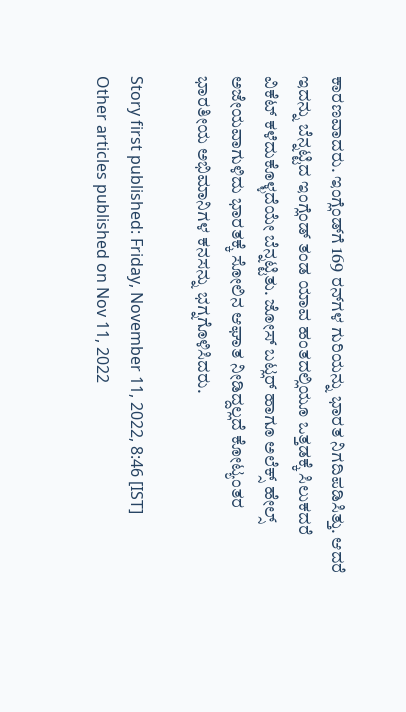ಕಾರಣವಾದರು. ಇಂಗ್ಲೆಂಡ್‌ಗೆ 169 ರನ್‌ಗಳ ಗುರಿಯನ್ನು ಭಾರತ ನಿಗದಿಪಡಿಸಿತ್ತು. ಆದರೆ ಇದನ್ನು ಬೆನ್ನಟ್ಟಿದ ಇಂಗ್ಲೆಂಡ್ ತಂಡ ಯಾವ ಹಂತದಲ್ಲಿಯೂ ಒತ್ತಡಕ್ಕೆ ಸಿಲುಕದರೆ ವಿಕೆಟ್ ಕಳೆದುಕೊಳ್ಳದೆಯೇ ಬೆನ್ನಟ್ಟಿತು. ಜೋಸ್ ಬಟ್ಲರ್ ಹಾಗೂ ಅಲೆಕ್ಸ್ ಹೇಲ್ಸ್ ಅಜೇಯವಾಗುಳಿದು ಭಾರತಕ್ಕೆ ಸೋಲಿನ ಆಘಾತ ನೀಡಿದ್ದಲ್ಲದೆ ಕೋಟ್ಯಂತರ ಭಾರತೀಯ ಅಭಿಮಾನಿಗಳ ಕನಸನ್ನು ಭಗ್ನಗೊಳಿಸಿದರು.

Story first published: Friday, November 11, 2022, 8:46 [IST]
Other articles published on Nov 11, 2022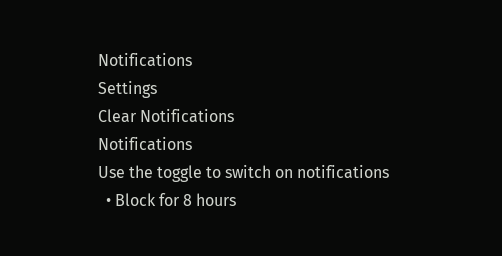Notifications
Settings
Clear Notifications
Notifications
Use the toggle to switch on notifications
  • Block for 8 hours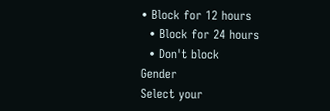• Block for 12 hours
  • Block for 24 hours
  • Don't block
Gender
Select your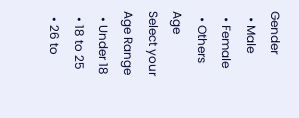Gender
  • Male
  • Female
  • Others
Age
Select your Age Range
  • Under 18
  • 18 to 25
  • 26 to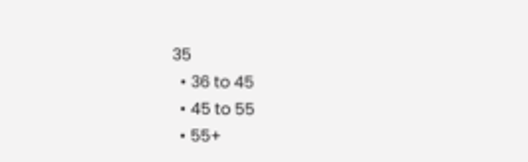35
  • 36 to 45
  • 45 to 55
  • 55+